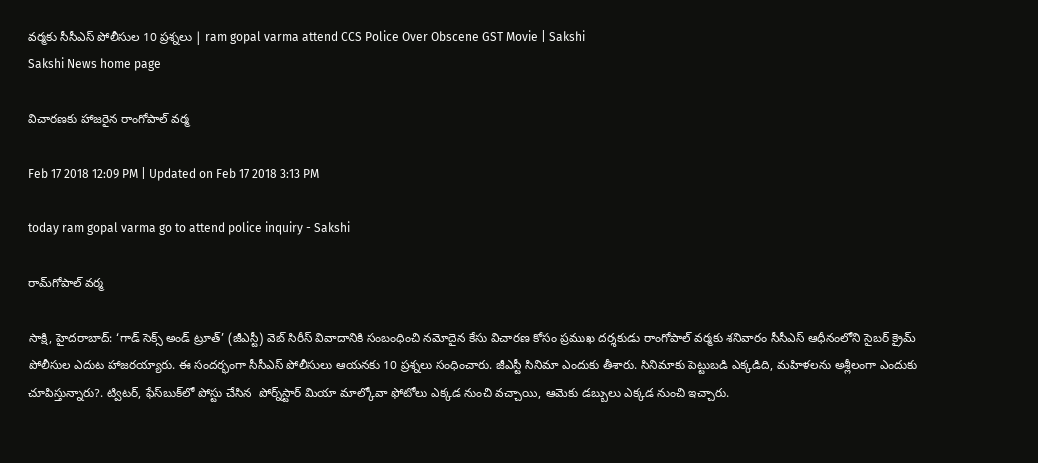వర్మకు సీసీఎస్‌ పోలీసుల 10 ప్రశ్నలు | ram gopal varma attend CCS Police Over Obscene GST Movie | Sakshi
Sakshi News home page

విచారణకు హాజరైన రాంగోపాల్‌ వర్మ

Feb 17 2018 12:09 PM | Updated on Feb 17 2018 3:13 PM

today ram gopal varma go to attend police inquiry - Sakshi

రామ్‌గోపాల్‌ వర్మ

సాక్షి, హైదరాబాద్‌: ‘గాడ్‌ సెక్స్‌ అండ్‌ ట్రూత్‌’ (జీఎస్టీ) వెబ్‌ సిరీస్‌ వివాదానికి సంబంధించి నమోదైన కేసు విచారణ కోసం ప్రముఖ దర్శకుడు రాంగోపాల్‌ వర్మకు శనివారం సీసీఎస్‌ ఆధీనంలోని సైబర్‌ క్రైమ్‌ పోలీసుల ఎదుట హాజరయ్యారు. ఈ సందర్భంగా సీసీఎస్‌ పోలీసులు ఆయనకు 10 ప్రశ్నలు సంధించారు. జీఎస్టీ సినిమా ఎందుకు తీశారు. సినిమాకు పెట్టుబడి ఎక్కడిది, మహిళలను అశ్లీలంగా ఎందుకు చూపిస్తున్నారు?. ట్విటర్‌, ఫేస్‌బుక్‌లో పోస్టు చేసిన  పోర్న్‌స్టార్ మియా మాల్కోవా ఫోటోలు ఎక్కడ నుంచి వచ్చాయి, ఆమెకు డబ్బులు ఎక్కడ నుంచి ఇచ్చారు.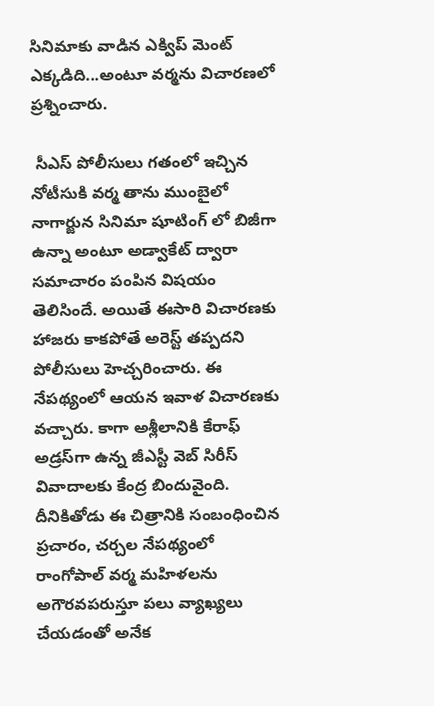సినిమాకు వాడిన ఎక్విప్‌ మెంట్‌ ఎక్కడిది...అంటూ వర్మను విచారణలో ప్రశ్నించారు.

 సీఎస్‌ పోలీసులు గతంలో ఇచ్చిన నోటీసుకి వర్మ తాను ముంబైలో నాగార్జున సినిమా షూటింగ్ లో బిజీగా ఉన్నా అంటూ అడ్వాకేట్ ద్వారా సమాచారం పంపిన విషయం తెలిసిందే. అయితే ఈసారి విచారణకు హాజరు కాకపోతే అరెస్ట్ తప్పదని పోలీసులు హెచ్చరించారు. ఈ నేపథ్యంలో ఆయన ఇవాళ విచారణకు వచ్చారు. కాగా అశ్లీలానికి కేరాఫ్‌ అడ్రస్‌గా ఉన్న జీఎస్టీ వెబ్‌ సిరీస్‌ వివాదాలకు కేంద్ర బిందువైంది. దీనికితోడు ఈ చిత్రానికి సంబంధించిన ప్రచారం, చర్చల నేపథ్యంలో రాంగోపాల్‌ వర్మ మహిళలను అగౌరవపరుస్తూ పలు వ్యాఖ్యలు చేయడంతో అనేక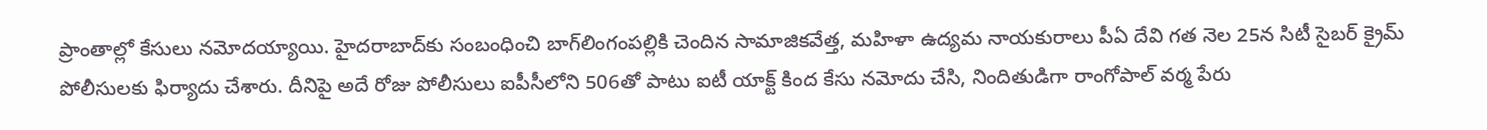ప్రాంతాల్లో కేసులు నమోదయ్యాయి. హైదరాబాద్‌కు సంబంధించి బాగ్‌లింగంపల్లికి చెందిన సామాజికవేత్త, మహిళా ఉద్యమ నాయకురాలు పీఏ దేవి గత నెల 25న సిటీ సైబర్‌ క్రైమ్‌ పోలీసులకు ఫిర్యాదు చేశారు. దీనిపై అదే రోజు పోలీసులు ఐపీసీలోని 506తో పాటు ఐటీ యాక్ట్‌ కింద కేసు నమోదు చేసి, నిందితుడిగా రాంగోపాల్‌ వర్మ పేరు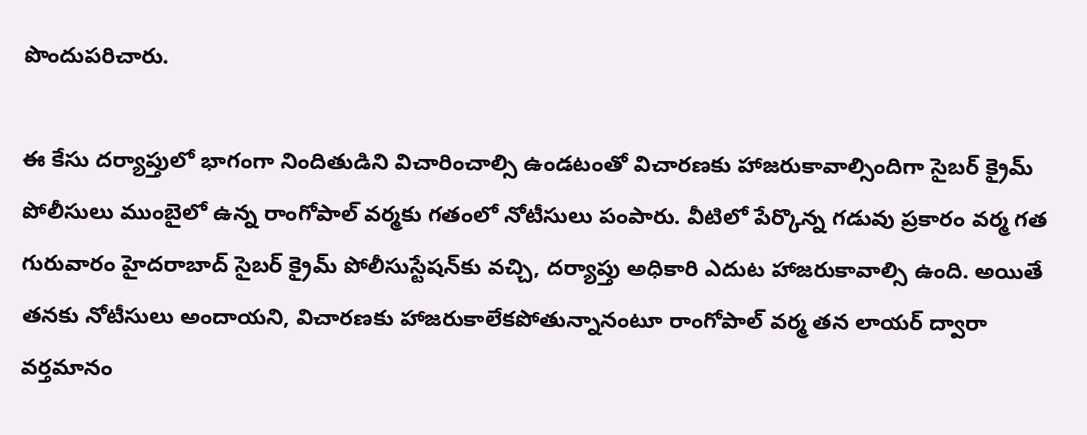పొందుపరిచారు.

ఈ కేసు దర్యాప్తులో భాగంగా నిందితుడిని విచారించాల్సి ఉండటంతో విచారణకు హాజరుకావాల్సిందిగా సైబర్‌ క్రైమ్‌ పోలీసులు ముంబైలో ఉన్న రాంగోపాల్‌ వర్మకు గతంలో నోటీసులు పంపారు. వీటిలో పేర్కొన్న గడువు ప్రకారం వర్మ గత గురువారం హైదరాబాద్‌ సైబర్‌ క్రైమ్‌ పోలీసుస్టేషన్‌కు వచ్చి, దర్యాప్తు అధికారి ఎదుట హాజరుకావాల్సి ఉంది. అయితే తనకు నోటీసులు అందాయని, విచారణకు హాజరుకాలేకపోతున్నానంటూ రాంగోపాల్‌ వర్మ తన లాయర్‌ ద్వారా వర్తమానం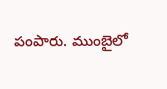పంపారు. ముంబైలో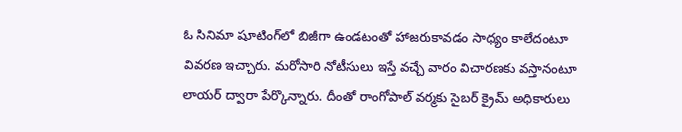ఓ సినిమా షూటింగ్‌లో బిజీగా ఉండటంతో హాజరుకావడం సాధ్యం కాలేదంటూ వివరణ ఇచ్చారు. మరోసారి నోటీసులు ఇస్తే వచ్చే వారం విచారణకు వస్తానంటూ లాయర్‌ ద్వారా పేర్కొన్నారు. దీంతో రాంగోపాల్‌ వర్మకు సైబర్‌ క్రైమ్‌ అధికారులు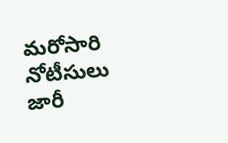మరోసారి నోటీసులు జారీ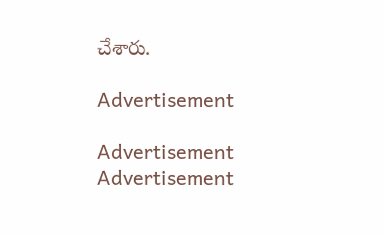చేశారు.

Advertisement

Advertisement
Advertisement